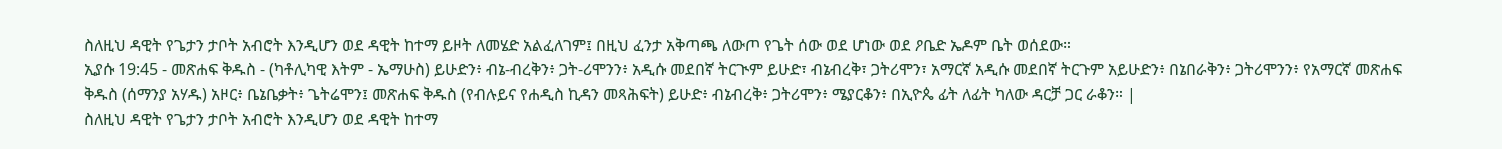ስለዚህ ዳዊት የጌታን ታቦት አብሮት እንዲሆን ወደ ዳዊት ከተማ ይዞት ለመሄድ አልፈለገም፤ በዚህ ፈንታ አቅጣጫ ለውጦ የጌት ሰው ወደ ሆነው ወደ ዖቤድ ኤዶም ቤት ወሰደው።
ኢያሱ 19:45 - መጽሐፍ ቅዱስ - (ካቶሊካዊ እትም - ኤማሁስ) ይሁድን፥ ብኔ-ብረቅን፥ ጋት-ሪሞንን፥ አዲሱ መደበኛ ትርጒም ይሁድ፣ ብኔብረቅ፣ ጋትሪሞን፣ አማርኛ አዲሱ መደበኛ ትርጉም አይሁድን፥ በኔበራቅን፥ ጋትሪሞንን፥ የአማርኛ መጽሐፍ ቅዱስ (ሰማንያ አሃዱ) አዞር፥ ቤኔቤቃት፥ ጌትሬሞን፤ መጽሐፍ ቅዱስ (የብሉይና የሐዲስ ኪዳን መጻሕፍት) ይሁድ፥ ብኔብረቅ፥ ጋትሪሞን፥ ሜያርቆን፥ በኢዮጴ ፊት ለፊት ካለው ዳርቻ ጋር ራቆን። |
ስለዚህ ዳዊት የጌታን ታቦት አብሮት እንዲሆን ወደ ዳዊት ከተማ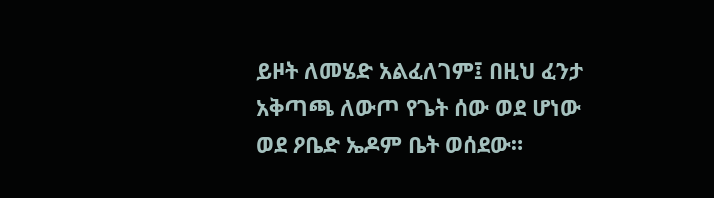ይዞት ለመሄድ አልፈለገም፤ በዚህ ፈንታ አቅጣጫ ለውጦ የጌት ሰው ወደ ሆነው ወደ ዖቤድ ኤዶም ቤት ወሰደው።